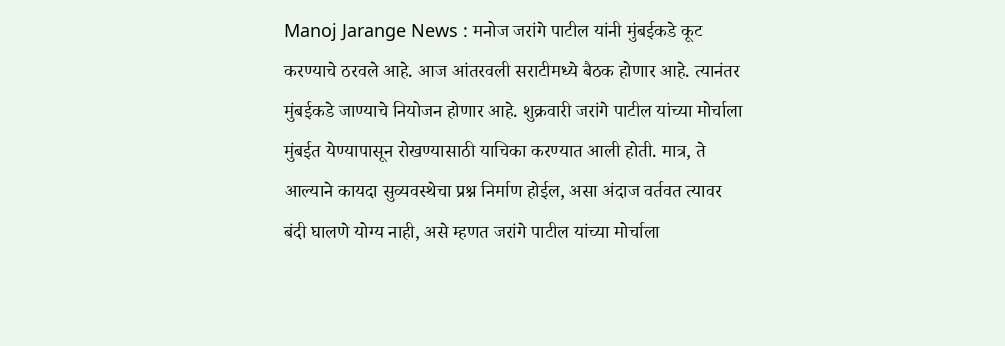Manoj Jarange News : मनोज जरांगे पाटील यांनी मुंबईकडे कूट करण्याचे ठरवले आहे. आज आंतरवली सराटीमध्ये बैठक होणार आहे. त्यानंतर मुंबईकडे जाण्याचे नियोजन होणार आहे. शुक्रवारी जरांगे पाटील यांच्या मोर्चाला मुंबईत येण्यापासून रोखण्यासाठी याचिका करण्यात आली होती. मात्र, ते आल्याने कायदा सुव्यवस्थेचा प्रश्न निर्माण होईल, असा अंदाज वर्तवत त्यावर बंदी घालणे योग्य नाही, असे म्हणत जरांगे पाटील यांच्या मोर्चाला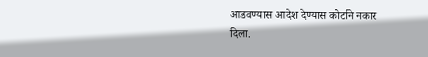आडवण्यास आदेश देण्यास कोर्टाने नकार दिला.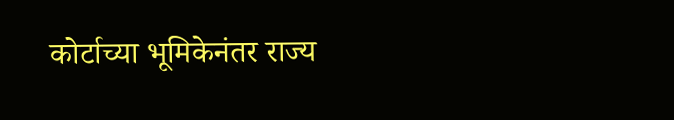कोर्टाच्या भूमिकेनंतर राज्य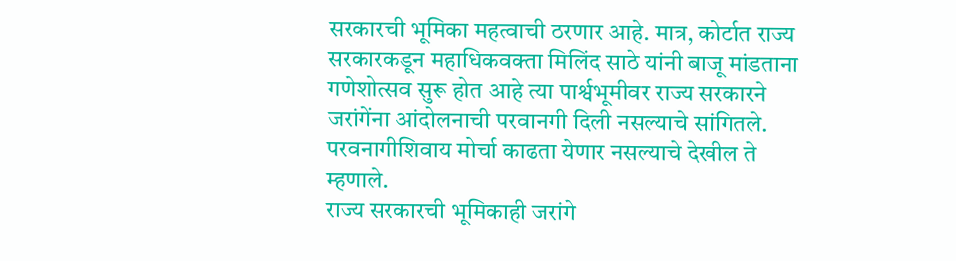सरकारची भूमिका महत्वाची ठरणार आहे. मात्र, कोर्टात राज्य सरकारकडून महाधिकवक्ता मिलिंद साठे यांनी बाजू मांडताना गणेशोत्सव सुरू होत आहे त्या पार्श्वभूमीवर राज्य सरकारने जरांगेंना आंदोलनाची परवानगी दिली नसल्याचे सांगितले. परवनागीशिवाय मोर्चा काढता येणार नसल्याचे देखील ते म्हणाले.
राज्य सरकारची भूमिकाही जरांगे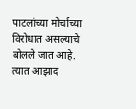पाटलांच्या मोर्चाच्या विरोधात असल्याचे बोलले जात आहे. त्यात आझाद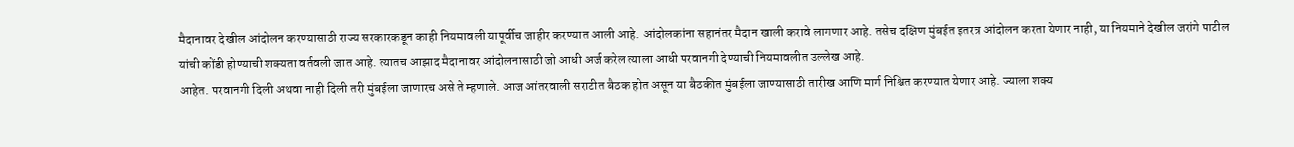मैदानावर देखील आंदोलन करण्यासाठी राज्य सरकारकडून काही नियमावली यापूर्वीच जाहीर करण्यात आली आहे. आंदोलकांना सहानंतर मैदान खाली करावे लागणार आहे. तसेच दक्षिण मुंबईत इतरत्र आंदोलन करता येणार नाही, या नियमाने देखील जरांगे पाटील यांची कोंडी होण्याची शक्यता वर्तवली जात आहे. त्यातच आझाद मैदानावर आंदोलनासाठी जो आधी अर्ज करेल त्याला आधी परवानगी देण्याची नियमावलीत उल्लेख आहे.
आहेत. परवानगी दिली अथवा नाही दिली तरी मुंबईला जाणारच असे ते म्हणाले. आज आंतरवाली सराटीत बैठक होत असून या बैठकीत मुंबईला जाण्यासाठी तारीख आणि मार्ग निश्चित करण्यात येणार आहे. ज्याला शक्य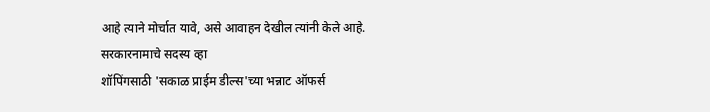आहे त्याने मोर्चात यावे, असे आवाहन देखील त्यांनी केले आहे.
सरकारनामाचे सदस्य व्हा
शॉपिंगसाठी 'सकाळ प्राईम डील्स'च्या भन्नाट ऑफर्स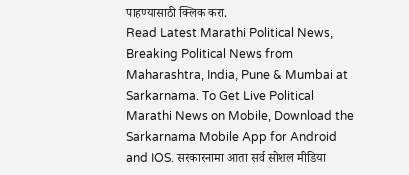पाहण्यासाठी क्लिक करा.
Read Latest Marathi Political News, Breaking Political News from Maharashtra, India, Pune & Mumbai at Sarkarnama. To Get Live Political Marathi News on Mobile, Download the Sarkarnama Mobile App for Android and IOS. सरकारनामा आता सर्व सोशल मीडिया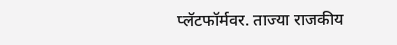प्लॅटफॉर्मवर. ताज्या राजकीय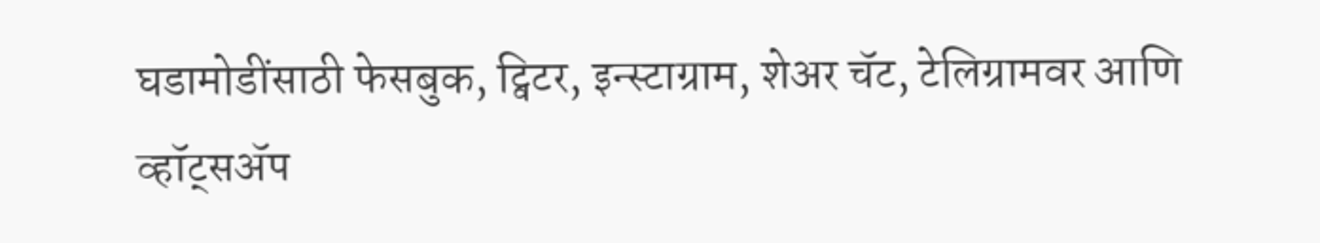घडामोडींसाठी फेसबुक, ट्विटर, इन्स्टाग्राम, शेअर चॅट, टेलिग्रामवर आणि व्हॉट्सॲप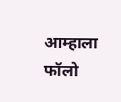आम्हाला फॉलो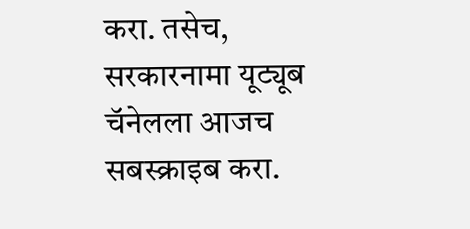करा. तसेच, सरकारनामा यूट्यूब चॅनेलला आजच सबस्क्राइब करा.